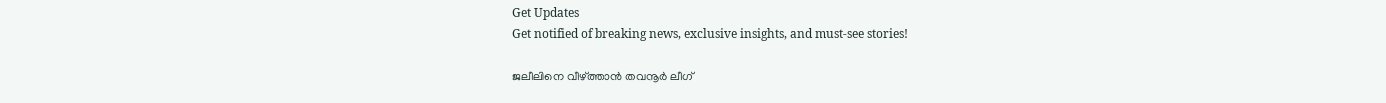Get Updates
Get notified of breaking news, exclusive insights, and must-see stories!

ജലീലിനെ വീഴ്ത്താന്‍ തവനൂര്‍ ലീഗ്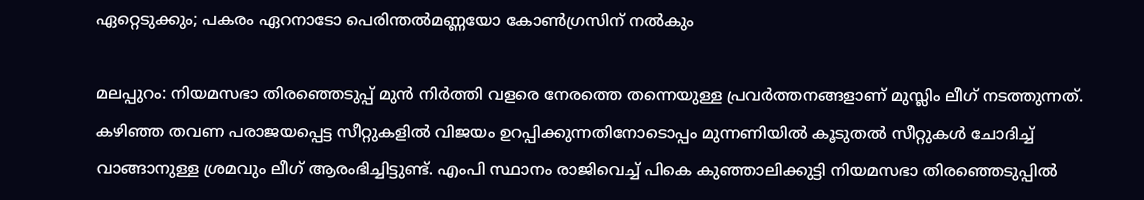ഏറ്റെടുക്കും; പകരം ഏറനാടോ പെരിന്തല്‍മണ്ണയോ കോണ്‍ഗ്രസിന് നല്‍കും

മലപ്പുറം: നിയമസഭാ തിരഞ്ഞെടുപ്പ് മുന്‍ നിര്‍ത്തി വളരെ നേരത്തെ തന്നെയുള്ള പ്രവര്‍ത്തനങ്ങളാണ് മുസ്ലിം ലീഗ് നടത്തുന്നത്. കഴിഞ്ഞ തവണ പരാജയപ്പെട്ട സീറ്റുകളില്‍ വിജയം ഉറപ്പിക്കുന്നതിനോടൊപ്പം മുന്നണിയില്‍ കൂടുതല്‍ സീറ്റുകള്‍ ചോദിച്ച് വാങ്ങാനുള്ള ശ്രമവും ലീഗ് ആരംഭിച്ചിട്ടുണ്ട്. എംപി സ്ഥാനം രാജിവെച്ച് പികെ കുഞ്ഞാലിക്കുട്ടി നിയമസഭാ തിരഞ്ഞെടുപ്പില്‍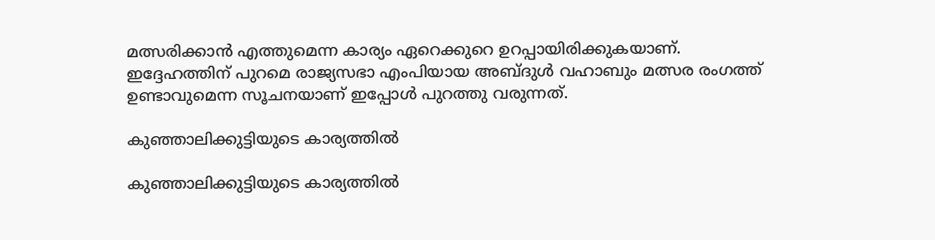മത്സരിക്കാന്‍ എത്തുമെന്ന കാര്യം ഏറെക്കുറെ ഉറപ്പായിരിക്കുകയാണ്. ഇദ്ദേഹത്തിന് പുറമെ രാജ്യസഭാ എംപിയായ അബ്ദുള്‍ വഹാബും മത്സര രംഗത്ത് ഉണ്ടാവുമെന്ന സൂചനയാണ് ഇപ്പോള്‍ പുറത്തു വരുന്നത്.

കുഞ്ഞാലിക്കുട്ടിയുടെ കാര്യത്തില്‍

കുഞ്ഞാലിക്കുട്ടിയുടെ കാര്യത്തില്‍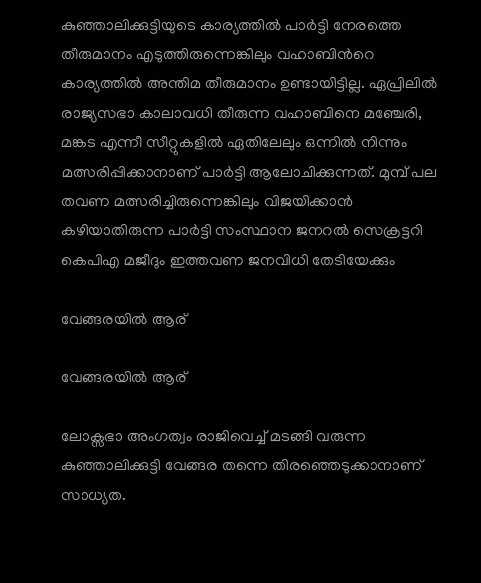കുഞ്ഞാലിക്കുട്ടിയുടെ കാര്യത്തില്‍ പാര്‍ട്ടി നേരത്തെ തീരുമാനം എടുത്തിരുന്നെങ്കിലും വഹാബിന്‍റെ കാര്യത്തില്‍ അന്തിമ തീരുമാനം ഉണ്ടായിട്ടില്ല. ഏപ്രിലില്‍ രാജ്യസഭാ കാലാവധി തീരുന്ന വഹാബിനെ മഞ്ചേരി, മങ്കട എന്നീ സീറ്റുകളില്‍ ഏതിലേലും ഒന്നില്‍ നിന്നും മത്സരിപ്പിക്കാനാണ് പാര്‍ട്ടി ആലോചിക്കുന്നത്. മുമ്പ് പല തവണ മത്സരിച്ചിരുന്നെങ്കിലും വിജയിക്കാന്‍ കഴിയാതിരുന്ന പാര്‍ട്ടി സംസ്ഥാന ജനറല്‍ സെക്രട്ടറി കെപിഎ മജീദും ഇത്തവണ ജനവിധി തേടിയേക്കും

വേങ്ങരയില്‍ ആര്

വേങ്ങരയില്‍ ആര്

ലോക്സഭാ അംഗത്വം രാജിവെച്ച് മടങ്ങി വരുന്ന കുഞ്ഞാലിക്കുട്ടി വേങ്ങര തന്നെ തിരഞ്ഞെടുക്കാനാണ് സാധ്യത.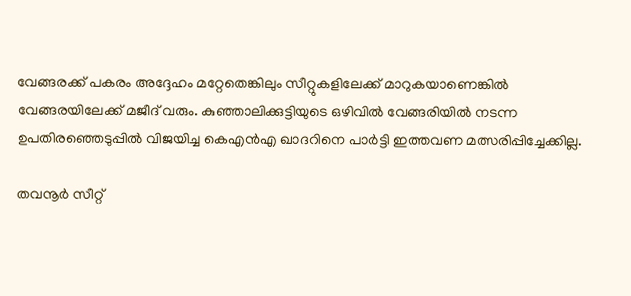വേങ്ങരക്ക് പകരം അദ്ദേഹം മറ്റേതെങ്കിലും സീറ്റുകളിലേക്ക് മാറുകയാണെങ്കില്‍ വേങ്ങരയിലേക്ക് മജീദ് വരും. കുഞ്ഞാലിക്കുട്ടിയുടെ ഒഴിവില്‍ വേങ്ങരിയില്‍ നടന്ന ഉപതിരഞ്ഞെടുപ്പില്‍ വിജയിച്ച കെഎന്‍എ ഖാദറിനെ പാര്‍ട്ടി ഇത്തവണ മത്സരിപ്പിച്ചേക്കില്ല.

തവനൂര്‍ സീറ്റ്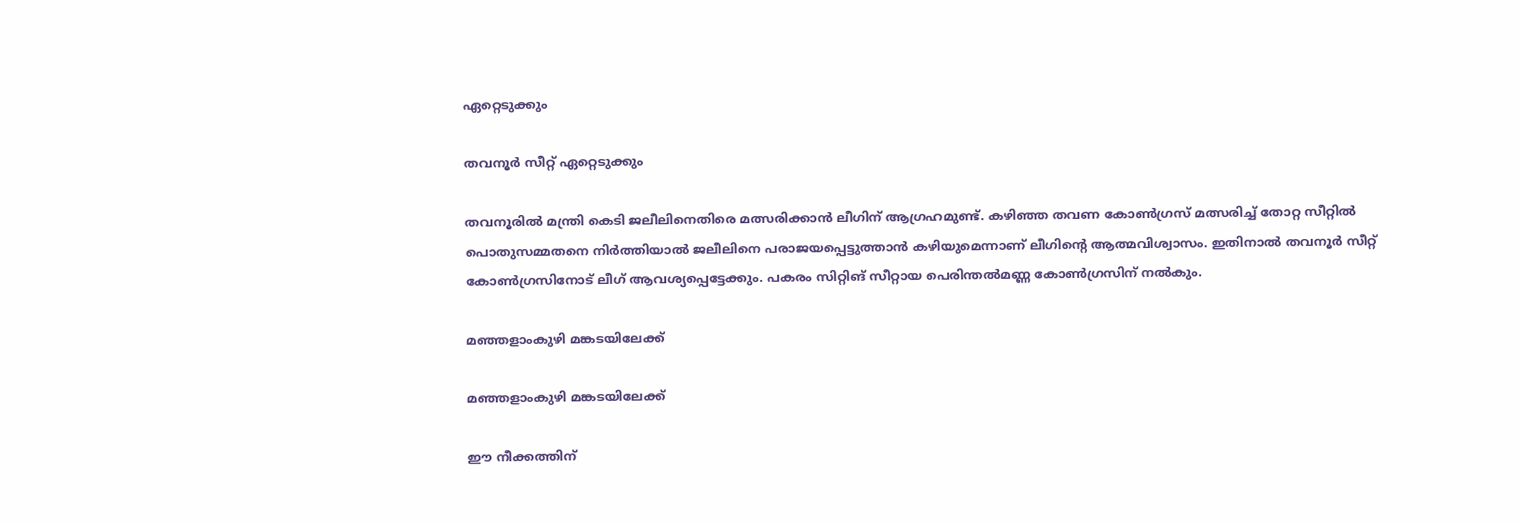ഏറ്റെടുക്കും

തവനൂര്‍ സീറ്റ് ഏറ്റെടുക്കും

തവനൂരില്‍ മന്ത്രി കെടി ജലീലിനെതിരെ മത്സരിക്കാന്‍ ലീഗിന് ആഗ്രഹമുണ്ട്. കഴിഞ്ഞ തവണ കോണ്‍ഗ്രസ് മത്സരിച്ച് തോറ്റ സീറ്റില്‍ പൊതുസമ്മതനെ നിര്‍ത്തിയാല്‍ ജലീലിനെ പരാജയപ്പെട്ടുത്താന്‍ കഴിയുമെന്നാണ് ലീഗിന്‍റെ ആത്മവിശ്വാസം. ഇതിനാല്‍ തവനൂര്‍ സീറ്റ് കോണ്‍ഗ്രസിനോട് ലീഗ് ആവശ്യപ്പെട്ടേക്കും. പകരം സിറ്റിങ് സീറ്റായ പെരിന്തല്‍മണ്ണ കോണ്‍ഗ്രസിന് നല്‍കും.

മഞ്ഞളാംകുഴി മങ്കടയിലേക്ക്

മഞ്ഞളാംകുഴി മങ്കടയിലേക്ക്

ഈ നീക്കത്തിന്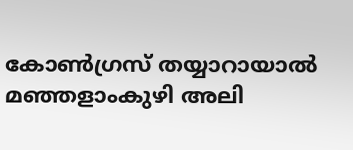കോണ്‍ഗ്രസ് തയ്യാറായാല്‍ മഞ്ഞളാംകുഴി അലി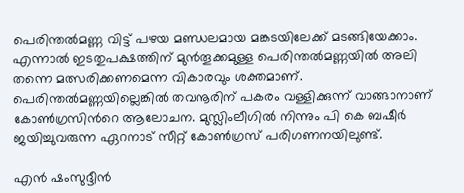പെരിന്തൽമണ്ണ വിട്ട് പഴയ മണ്ഡലമായ മങ്കടയിലേക്ക് മടങ്ങിയേക്കാം. എന്നാല്‍ ഇടതുപക്ഷത്തിന് മുന്‍തൂക്കമുള്ള പെരിന്തല്‍മണ്ണയില്‍ അലി തന്നെ മത്സരിക്കണമെന്ന വികാരവും ശക്തമാണ്. പെരിന്തല്‍മണ്ണയില്ലെങ്കില്‍ തവനൂരിന് പകരം വള്ളിക്കുന്ന് വാങ്ങാനാണ് കോണ്‍ഗ്രസിന്‍റെ ആലോചന. മുസ്ലിംലീഗില്‍ നിന്നും പി കെ ബഷീര്‍ ജയിച്ചുവരുന്ന ഏറനാട് സീറ്റ് കോണ്‍ഗ്രസ് പരിഗണനയിലുണ്ട്.

എന്‍ ഷംസുദ്ദീന്‍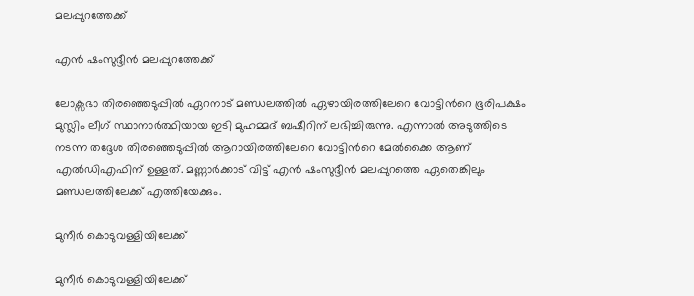മലപ്പുറത്തേക്ക്

എന്‍ ഷംസുദ്ദീന്‍ മലപ്പുറത്തേക്ക്

ലോക്സഭാ തിരഞ്ഞെടുപ്പില്‍ ഏറനാട് മണ്ഡലത്തില്‍ ഏഴായിരത്തിലേറെ വോട്ടിന്‍റെ ഭൂരിപക്ഷം മുസ്ലിം ലീഗ് സ്ഥാനാര്‍ത്ഥിയായ ഇടി മുഹമ്മദ് ബഷീറിന് ലഭിച്ചിരുന്നു. എന്നാല്‍ അടുത്തിടെ നടന്ന തദ്ദേശ തിരഞ്ഞെടുപ്പില്‍ ആറായിരത്തിലേറെ വോട്ടിന്‍റെ മേല്‍ക്കൈ ആണ് എല്‍ഡിഎഫിന് ഉള്ളത്. മണ്ണാര്‍ക്കാട് വിട്ട് എന്‍ ഷംസുദ്ദീന്‍ മലപ്പുറത്തെ ഏതെങ്കിലും മണ്ഡലത്തിലേക്ക് എത്തിയേക്കും.

മുനീര്‍ കൊടുവള്ളിയിലേക്ക്

മുനീര്‍ കൊടുവള്ളിയിലേക്ക്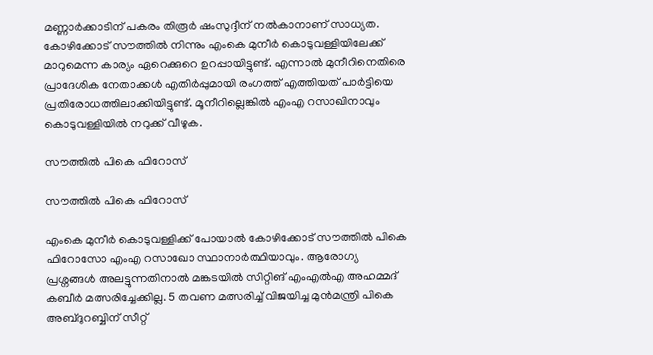മണ്ണാര്‍ക്കാടിന് പകരം തിരൂര്‍ ഷംസുദ്ദീന് നല്‍കാനാണ് സാധ്യത. കോഴിക്കോട് സൗത്തില്‍ നിന്നും എംകെ മുനീര്‍ കൊടുവള്ളിയിലേക്ക് മാറുമെന്ന കാര്യം ഏറെക്കുറെ ഉറപ്പായിട്ടുണ്ട്. എന്നാല്‍ മുനീറിനെതിരെ പ്രാദേശിക നേതാക്കള്‍ എതിര്‍പ്പുമായി രംഗത്ത് എത്തിയത് പാര്‍ട്ടിയെ പ്രതിരോധത്തിലാക്കിയിട്ടുണ്ട്. മൂനീറില്ലെങ്കില്‍ എംഎ റസാഖിനാവും കൊടുവള്ളിയില്‍ നറുക്ക് വീഴുക.

സൗത്തില്‍ പികെ ഫിറോസ്

സൗത്തില്‍ പികെ ഫിറോസ്

എംകെ മുനീര്‍ കൊടുവള്ളിക്ക് പോയാല്‍ കോഴിക്കോട് സൗത്തില്‍ പികെ ഫിറോസോ എംഎ റസാഖോ സ്ഥാനാര്‍ത്ഥിയാവും. ആരോഗ്യ പ്രശ്നങ്ങള്‍ അലട്ടുന്നതിനാല്‍ മങ്കടയില്‍ സിറ്റിങ് എംഎല്‍എ അഹമ്മദ് കബീര്‍ മത്സരിച്ചേക്കില്ല. 5 തവണ മത്സരിച്ച് വിജയിച്ച മുന്‍മന്ത്രി പികെ അബ്ദുറബ്ബിന് സീറ്റ്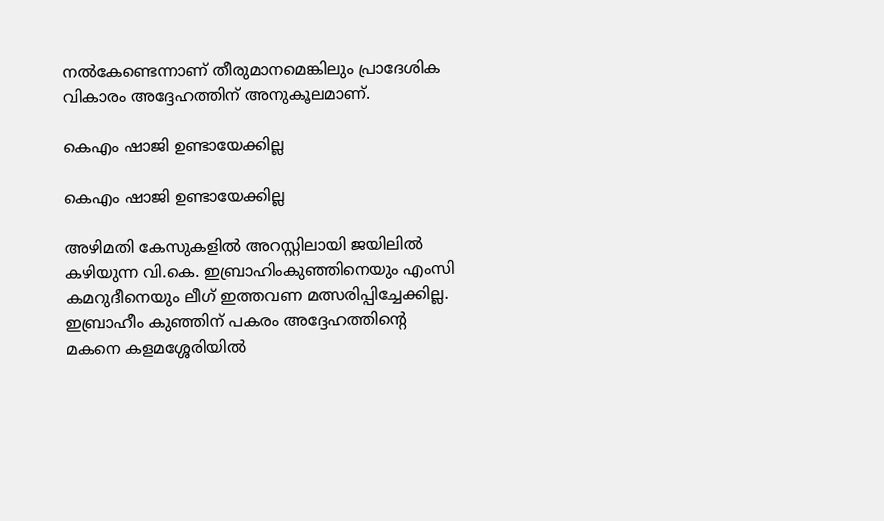നല്‍കേണ്ടെന്നാണ് തീരുമാനമെങ്കിലും പ്രാദേശിക വികാരം അദ്ദേഹത്തിന് അനുകൂലമാണ്.

കെഎം ഷാജി ഉണ്ടായേക്കില്ല

കെഎം ഷാജി ഉണ്ടായേക്കില്ല

അഴിമതി കേസുകളില്‍ അറസ്റ്റിലായി ജയിലില്‍ കഴിയുന്ന വി.കെ. ഇബ്രാഹിംകുഞ്ഞിനെയും എംസി കമറുദീനെയും ലീഗ് ഇത്തവണ മത്സരിപ്പിച്ചേക്കില്ല. ഇബ്രാഹീം കുഞ്ഞിന് പകരം അദ്ദേഹത്തിന്‍റെ മകനെ കളമശ്ശേരിയില്‍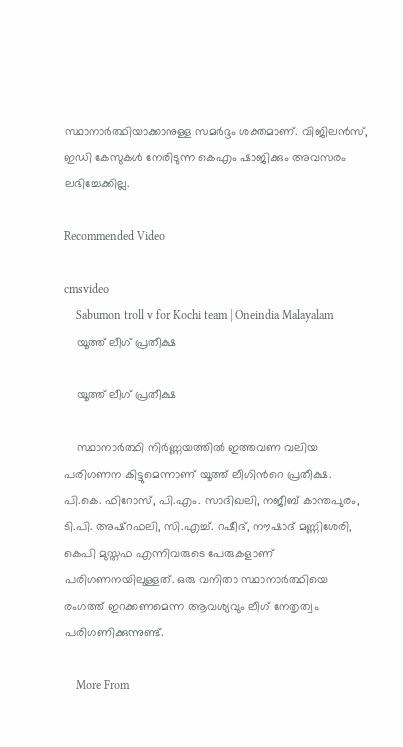സ്ഥാനാര്‍ത്ഥിയാക്കാനുള്ള സമര്‍ദ്ദം ശക്തമാണ്. വിജിലന്‍സ്, ഇഡി കേസുകള്‍ നേരിടുന്ന കെഎം ഷാജിക്കും അവസരം ലഭിച്ചേക്കില്ല.

Recommended Video

cmsvideo
    Sabumon troll v for Kochi team | Oneindia Malayalam
    യൂത്ത് ലീഗ് പ്രതീക്ഷ

    യൂത്ത് ലീഗ് പ്രതീക്ഷ

    സ്ഥാനാര്‍ത്ഥി നിര്‍ണ്ണയത്തില്‍ ഇത്തവണ വലിയ പരിഗണന കിട്ടുമെന്നാണ് യൂത്ത് ലീഗിന്‍റെ പ്രതീക്ഷ. പി.കെ. ഫിറോസ്, പി.എം. സാദിഖലി, നജീബ് കാന്തപുരം, ടി.പി. അഷ്റഫലി, സി.എച്ച്. റഷീദ്, നൗഷാദ് മണ്ണിശേരി, കെപി മുസ്തഫ എന്നിവരുടെ പേരുകളാണ് പരിഗണനയിലുള്ളത്. ഒരു വനിതാ സ്ഥാനാര്‍ത്ഥിയെ രംഗത്ത് ഇറക്കണമെന്ന ആവശ്യവും ലീഗ് നേതൃത്വം പരിഗണിക്കുന്നുണ്ട്.

    More From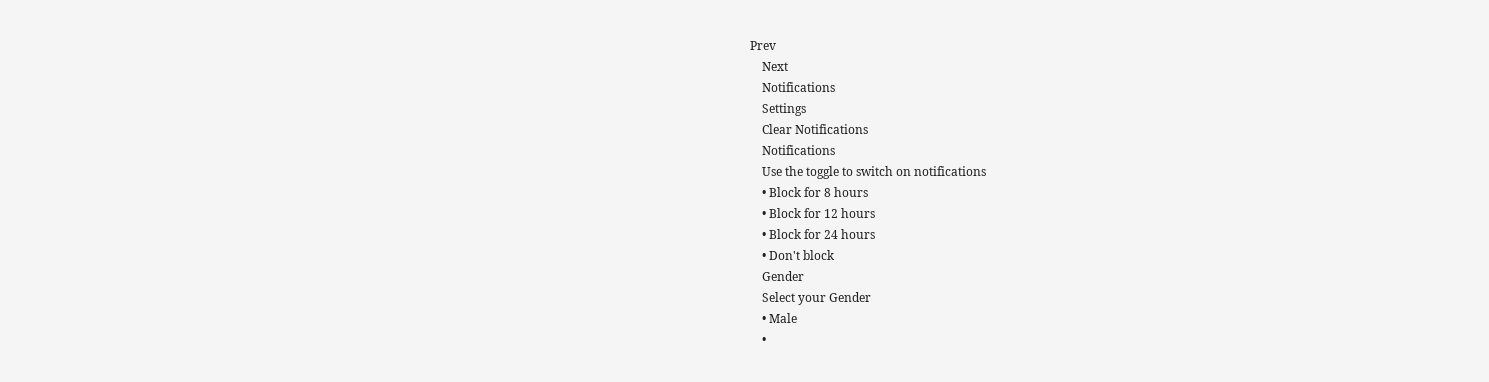Prev
    Next
    Notifications
    Settings
    Clear Notifications
    Notifications
    Use the toggle to switch on notifications
    • Block for 8 hours
    • Block for 12 hours
    • Block for 24 hours
    • Don't block
    Gender
    Select your Gender
    • Male
    •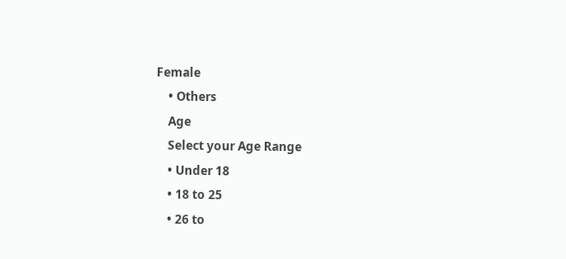Female
    • Others
    Age
    Select your Age Range
    • Under 18
    • 18 to 25
    • 26 to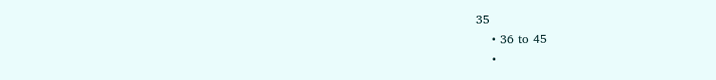35
    • 36 to 45
    •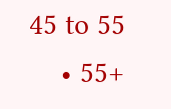45 to 55
    • 55+